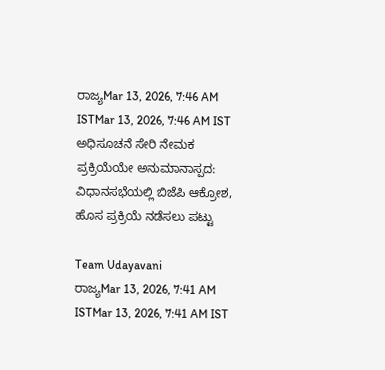ರಾಜ್ಯMar 13, 2026, 7:46 AM ISTMar 13, 2026, 7:46 AM IST
ಅಧಿಸೂಚನೆ ಸೇರಿ ನೇಮಕ ಪ್ರಕ್ರಿಯೆಯೇ ಅನುಮಾನಾಸ್ಪದ: ವಿಧಾನಸಭೆಯಲ್ಲಿ ಬಿಜೆಪಿ ಆಕ್ರೋಶ, ಹೊಸ ಪ್ರಕ್ರಿಯೆ ನಡೆಸಲು ಪಟ್ಟು

Team Udayavani
ರಾಜ್ಯMar 13, 2026, 7:41 AM ISTMar 13, 2026, 7:41 AM IST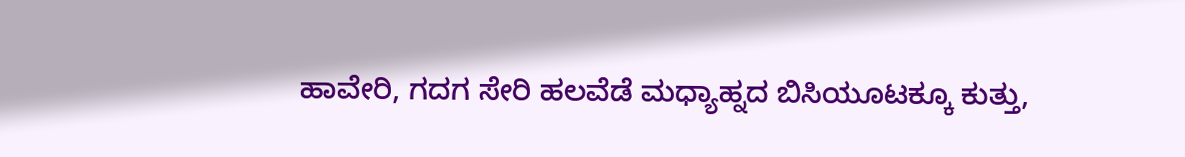ಹಾವೇರಿ, ಗದಗ ಸೇರಿ ಹಲವೆಡೆ ಮಧ್ಯಾಹ್ನದ ಬಿಸಿಯೂಟಕ್ಕೂ ಕುತ್ತು,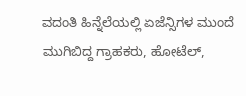ವದಂತಿ ಹಿನ್ನೆಲೆಯಲ್ಲಿ ಏಜೆನ್ಸಿಗಳ ಮುಂದೆ ಮುಗಿಬಿದ್ದ ಗ್ರಾಹಕರು, ಹೋಟೆಲ್,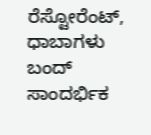ರೆಸ್ಟೋರೆಂಟ್, ಧಾಬಾಗಳು ಬಂದ್
ಸಾಂದರ್ಭಿಕ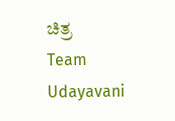ಚಿತ್ರ
Team Udayavani